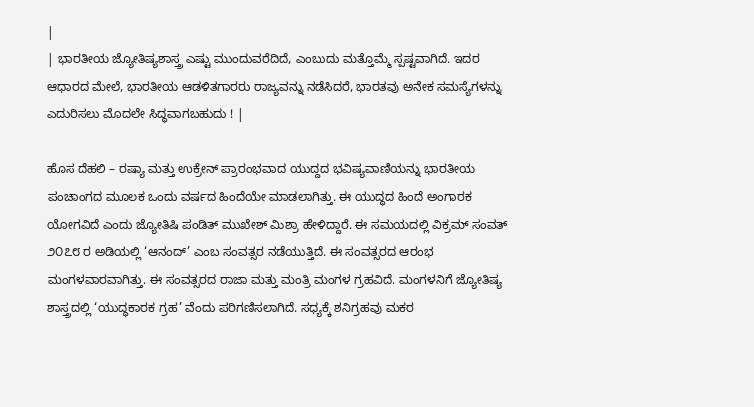|
| ಭಾರತೀಯ ಜ್ಯೋತಿಷ್ಯಶಾಸ್ತ್ರ ಎಷ್ಟು ಮುಂದುವರೆದಿದೆ, ಎಂಬುದು ಮತ್ತೊಮ್ಮೆ ಸ್ಪಷ್ಟವಾಗಿದೆ. ಇದರ ಆಧಾರದ ಮೇಲೆ, ಭಾರತೀಯ ಆಡಳಿತಗಾರರು ರಾಜ್ಯವನ್ನು ನಡೆಸಿದರೆ, ಭಾರತವು ಅನೇಕ ಸಮಸ್ಯೆಗಳನ್ನು ಎದುರಿಸಲು ಮೊದಲೇ ಸಿದ್ಧವಾಗಬಹುದು ! |

ಹೊಸ ದೆಹಲಿ – ರಷ್ಯಾ ಮತ್ತು ಉಕ್ರೇನ್ ಪ್ರಾರಂಭವಾದ ಯುದ್ದದ ಭವಿಷ್ಯವಾಣಿಯನ್ನು ಭಾರತೀಯ ಪಂಚಾಂಗದ ಮೂಲಕ ಒಂದು ವರ್ಷದ ಹಿಂದೆಯೇ ಮಾಡಲಾಗಿತ್ತು. ಈ ಯುದ್ಧದ ಹಿಂದೆ ಅಂಗಾರಕ ಯೋಗವಿದೆ ಎಂದು ಜ್ಯೋತಿಷಿ ಪಂಡಿತ್ ಮುಖೇಶ್ ಮಿಶ್ರಾ ಹೇಳಿದ್ದಾರೆ. ಈ ಸಮಯದಲ್ಲಿ ವಿಕ್ರಮ್ ಸಂವತ್ ೨೦೭೮ ರ ಅಡಿಯಲ್ಲಿ ‘ಆನಂದ್’ ಎಂಬ ಸಂವತ್ಸರ ನಡೆಯುತ್ತಿದೆ. ಈ ಸಂವತ್ಸರದ ಆರಂಭ ಮಂಗಳವಾರವಾಗಿತ್ತು. ಈ ಸಂವತ್ಸರದ ರಾಜಾ ಮತ್ತು ಮಂತ್ರಿ ಮಂಗಳ ಗ್ರಹವಿದೆ. ಮಂಗಳನಿಗೆ ಜ್ಯೋತಿಷ್ಯ ಶಾಸ್ತ್ರದಲ್ಲಿ ‘ಯುದ್ಧಕಾರಕ ಗ್ರಹ’ ವೆಂದು ಪರಿಗಣಿಸಲಾಗಿದೆ. ಸಧ್ಯಕ್ಕೆ ಶನಿಗ್ರಹವು ಮಕರ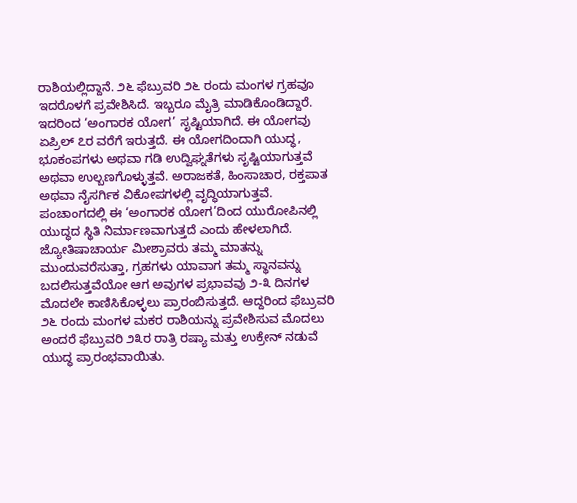ರಾಶಿಯಲ್ಲಿದ್ದಾನೆ. ೨೬ ಫೆಬ್ರುವರಿ ೨೬ ರಂದು ಮಂಗಳ ಗ್ರಹವೂ ಇದರೊಳಗೆ ಪ್ರವೇಶಿಸಿದೆ. ಇಬ್ಬರೂ ಮೈತ್ರಿ ಮಾಡಿಕೊಂಡಿದ್ದಾರೆ. ಇದರಿಂದ ‘ಅಂಗಾರಕ ಯೋಗ’ ಸೃಷ್ಟಿಯಾಗಿದೆ. ಈ ಯೋಗವು ಏಪ್ರಿಲ್ ೭ರ ವರೆಗೆ ಇರುತ್ತದೆ. ಈ ಯೋಗದಿಂದಾಗಿ ಯುದ್ಧ, ಭೂಕಂಪಗಳು ಅಥವಾ ಗಡಿ ಉದ್ವಿಘ್ನತೆಗಳು ಸೃಷ್ಟಿಯಾಗುತ್ತವೆ ಅಥವಾ ಉಲ್ಬಣಗೊಳ್ಳುತ್ತವೆ. ಅರಾಜಕತೆ, ಹಿಂಸಾಚಾರ, ರಕ್ತಪಾತ ಅಥವಾ ನೈಸರ್ಗಿಕ ವಿಕೋಪಗಳಲ್ಲಿ ವೃದ್ಧಿಯಾಗುತ್ತವೆ. ಪಂಚಾಂಗದಲ್ಲಿ ಈ ‘ಅಂಗಾರಕ ಯೋಗ’ದಿಂದ ಯುರೋಪಿನಲ್ಲಿ ಯುದ್ಧದ ಸ್ಥಿತಿ ನಿರ್ಮಾಣವಾಗುತ್ತದೆ ಎಂದು ಹೇಳಲಾಗಿದೆ.
ಜ್ಯೋತಿಷಾಚಾರ್ಯ ಮೀಶ್ರಾವರು ತಮ್ಮ ಮಾತನ್ನು ಮುಂದುವರೆಸುತ್ತಾ, ಗ್ರಹಗಳು ಯಾವಾಗ ತಮ್ಮ ಸ್ಥಾನವನ್ನು ಬದಲಿಸುತ್ತವೆಯೋ ಆಗ ಅವುಗಳ ಪ್ರಭಾವವು ೨-೩ ದಿನಗಳ ಮೊದಲೇ ಕಾಣಿಸಿಕೊಳ್ಳಲು ಪ್ರಾರಂಬಿಸುತ್ತದೆ. ಆದ್ದರಿಂದ ಫೆಬ್ರುವರಿ ೨೬ ರಂದು ಮಂಗಳ ಮಕರ ರಾಶಿಯನ್ನು ಪ್ರವೇಶಿಸುವ ಮೊದಲು ಅಂದರೆ ಫೆಬ್ರುವರಿ ೨೩ರ ರಾತ್ರಿ ರಷ್ಯಾ ಮತ್ತು ಉಕ್ರೇನ್ ನಡುವೆ ಯುದ್ಧ ಪ್ರಾರಂಭವಾಯಿತು.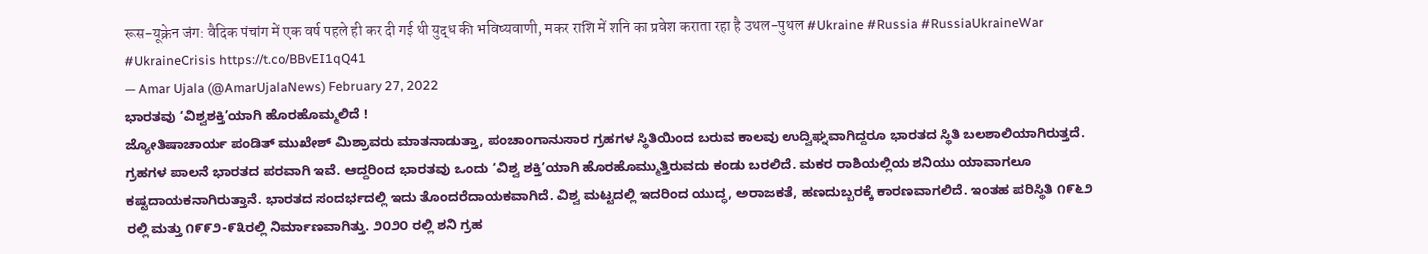रूस-यूक्रेन जंग: वैदिक पंचांग में एक वर्ष पहले ही कर दी गई थी युद्ध की भविष्यवाणी, मकर राशि में शनि का प्रवेश कराता रहा है उथल-पुथल #Ukraine #Russia #RussiaUkraineWar #UkraineCrisis https://t.co/BBvEI1qQ41
— Amar Ujala (@AmarUjalaNews) February 27, 2022
ಭಾರತವು ‘ವಿಶ್ವಶಕ್ತಿ’ಯಾಗಿ ಹೊರಹೊಮ್ಮಲಿದೆ !
ಜ್ಯೋತಿಷಾಚಾರ್ಯ ಪಂಡಿತ್ ಮುಖೇಶ್ ಮಿಶ್ರಾವರು ಮಾತನಾಡುತ್ತಾ, ಪಂಚಾಂಗಾನುಸಾರ ಗ್ರಹಗಳ ಸ್ಥಿತಿಯಿಂದ ಬರುವ ಕಾಲವು ಉದ್ವಿಘ್ನವಾಗಿದ್ದರೂ ಭಾರತದ ಸ್ಥಿತಿ ಬಲಶಾಲಿಯಾಗಿರುತ್ತದೆ. ಗ್ರಹಗಳ ಪಾಲನೆ ಭಾರತದ ಪರವಾಗಿ ಇವೆ. ಆದ್ದರಿಂದ ಭಾರತವು ಒಂದು ‘ವಿಶ್ವ ಶಕ್ತಿ’ಯಾಗಿ ಹೊರಹೊಮ್ಮುತ್ತಿರುವದು ಕಂಡು ಬರಲಿದೆ. ಮಕರ ರಾಶಿಯಲ್ಲಿಯ ಶನಿಯು ಯಾವಾಗಲೂ ಕಷ್ಟದಾಯಕನಾಗಿರುತ್ತಾನೆ. ಭಾರತದ ಸಂದರ್ಭದಲ್ಲಿ ಇದು ತೊಂದರೆದಾಯಕವಾಗಿದೆ. ವಿಶ್ವ ಮಟ್ಟದಲ್ಲಿ ಇದರಿಂದ ಯುದ್ಧ, ಅರಾಜಕತೆ, ಹಣದುಬ್ಬರಕ್ಕೆ ಕಾರಣವಾಗಲಿದೆ. ಇಂತಹ ಪರಿಸ್ಥಿತಿ ೧೯೬೨ ರಲ್ಲಿ ಮತ್ತು ೧೯೯೨-೯೩ರಲ್ಲಿ ನಿರ್ಮಾಣವಾಗಿತ್ತು. ೨೦೨೦ ರಲ್ಲಿ ಶನಿ ಗ್ರಹ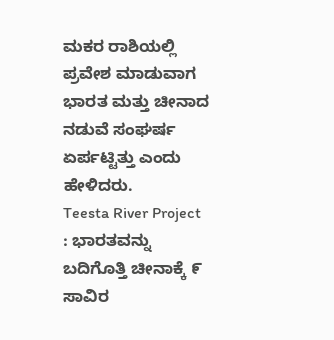ಮಕರ ರಾಶಿಯಲ್ಲಿ ಪ್ರವೇಶ ಮಾಡುವಾಗ ಭಾರತ ಮತ್ತು ಚೀನಾದ ನಡುವೆ ಸಂಘರ್ಷ ಏರ್ಪಟ್ಟಿತ್ತು ಎಂದು ಹೇಳಿದರು.
Teesta River Project : ಭಾರತವನ್ನು ಬದಿಗೊತ್ತಿ ಚೀನಾಕ್ಕೆ ೯ ಸಾವಿರ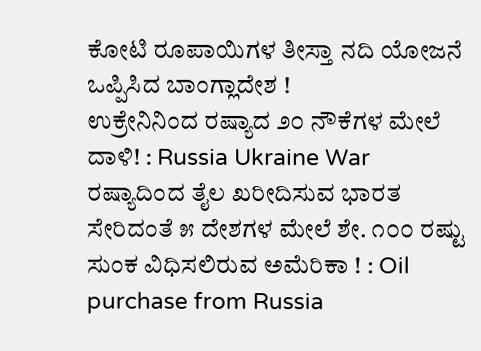ಕೋಟಿ ರೂಪಾಯಿಗಳ ತೀಸ್ತಾ ನದಿ ಯೋಜನೆ ಒಪ್ಪಿಸಿದ ಬಾಂಗ್ಲಾದೇಶ !
ಉಕ್ರೇನಿನಿಂದ ರಷ್ಯಾದ ೨೦ ನೌಕೆಗಳ ಮೇಲೆ ದಾಳಿ! : Russia Ukraine War
ರಷ್ಯಾದಿಂದ ತೈಲ ಖರೀದಿಸುವ ಭಾರತ ಸೇರಿದಂತೆ ೫ ದೇಶಗಳ ಮೇಲೆ ಶೇ. ೧೦೦ ರಷ್ಟು ಸುಂಕ ವಿಧಿಸಲಿರುವ ಅಮೆರಿಕಾ ! : Oil purchase from Russia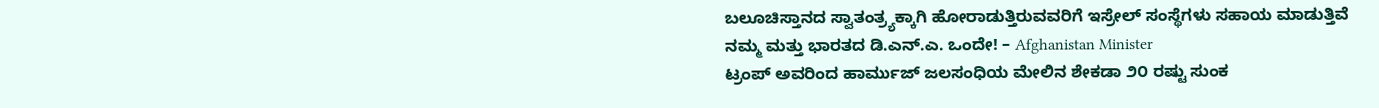ಬಲೂಚಿಸ್ತಾನದ ಸ್ವಾತಂತ್ರ್ಯಕ್ಕಾಗಿ ಹೋರಾಡುತ್ತಿರುವವರಿಗೆ ಇಸ್ರೇಲ್ ಸಂಸ್ಥೆಗಳು ಸಹಾಯ ಮಾಡುತ್ತಿವೆ
ನಮ್ಮ ಮತ್ತು ಭಾರತದ ಡಿ.ಎನ್.ಎ. ಒಂದೇ! – Afghanistan Minister
ಟ್ರಂಪ್ ಅವರಿಂದ ಹಾರ್ಮುಜ್ ಜಲಸಂಧಿಯ ಮೇಲಿನ ಶೇಕಡಾ ೨೦ ರಷ್ಟು ಸುಂಕ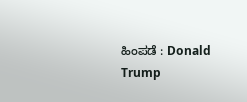ಹಿಂಪಡೆ : Donald Trump